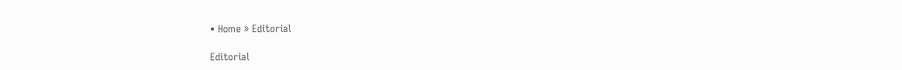• Home » Editorial

Editorial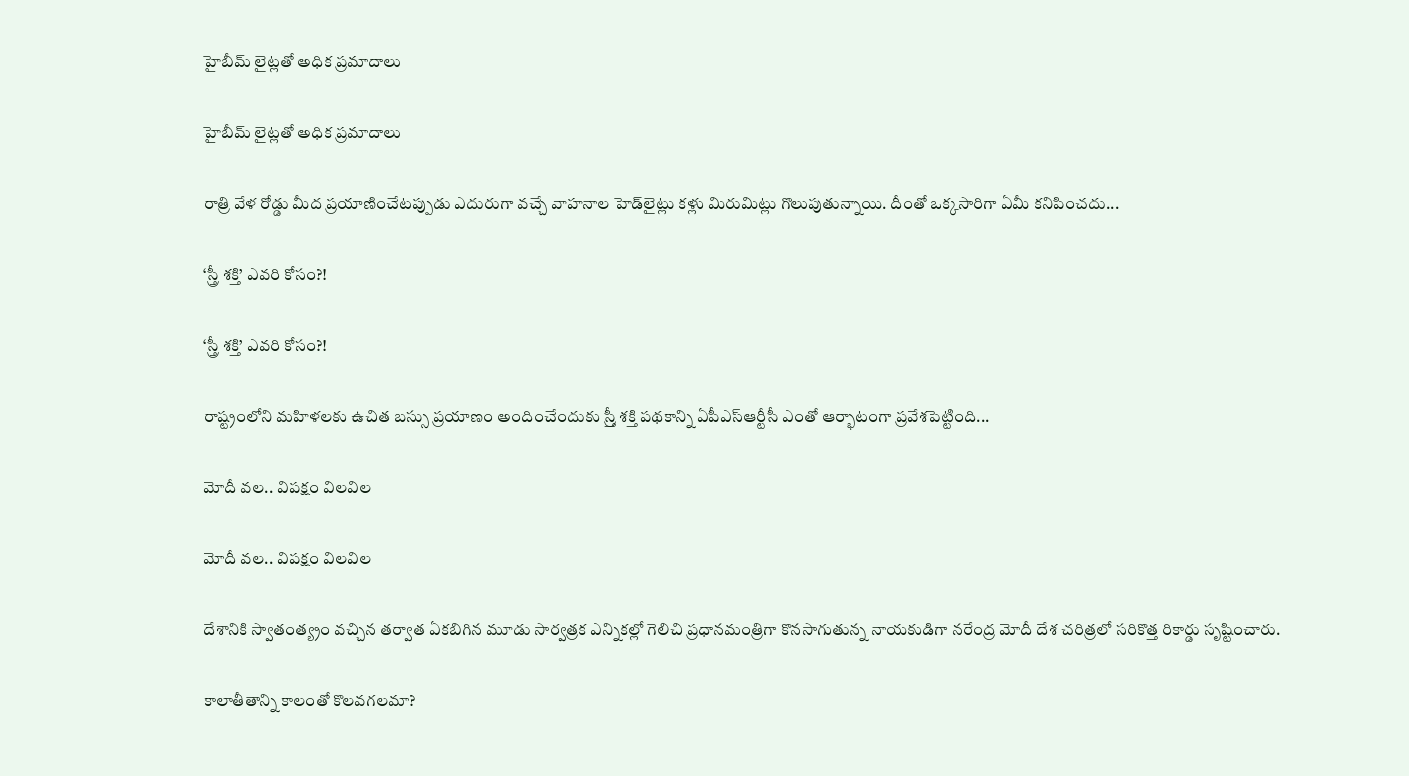హైబీమ్‌ లైట్లతో అధిక ప్రమాదాలు

హైబీమ్‌ లైట్లతో అధిక ప్రమాదాలు

రాత్రి వేళ రోడ్డు మీద ప్రయాణించేటప్పుడు ఎదురుగా వచ్చే వాహనాల హెడ్‌లైట్లు కళ్లు మిరుమిట్లు గొలుపుతున్నాయి. దీంతో ఒక్కసారిగా ఏమీ కనిపించదు...

‘స్త్రీ శక్తి’ ఎవరి కోసం?!

‘స్త్రీ శక్తి’ ఎవరి కోసం?!

రాష్ట్రంలోని మహిళలకు ఉచిత బస్సు ప్రయాణం అందించేందుకు స్ర్తీ శక్తి పథకాన్ని ఏపీఎస్‌ఆర్టీసీ ఎంతో ఆర్భాటంగా ప్రవేశపెట్టింది...

మోదీ వల.. విపక్షం విలవిల

మోదీ వల.. విపక్షం విలవిల

దేశానికి స్వాతంత్య్రం వచ్చిన తర్వాత ఏకబిగిన మూడు సార్వత్రక ఎన్నికల్లో గెలిచి ప్రధానమంత్రిగా కొనసాగుతున్న నాయకుడిగా నరేంద్ర మోదీ దేశ చరిత్రలో సరికొత్త రికార్డు సృష్టించారు.

కాలాతీతాన్ని కాలంతో కొలవగలమా?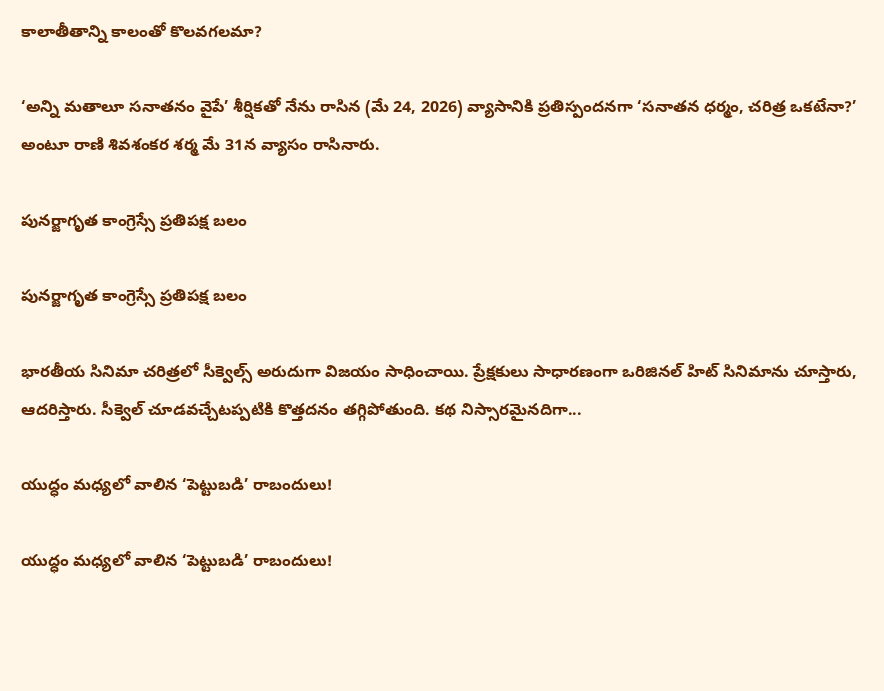కాలాతీతాన్ని కాలంతో కొలవగలమా?

‘అన్ని మతాలూ సనాతనం వైపే’ శీర్షికతో నేను రాసిన (మే 24, 2026) వ్యాసానికి ప్రతిస్పందనగా ‘సనాతన ధర్మం, చరిత్ర ఒకటేనా?’ అంటూ రాణి శివశంకర శర్మ మే 31న వ్యాసం రాసినారు.

పునర్జాగృత కాంగ్రెస్సే ప్రతిపక్ష బలం

పునర్జాగృత కాంగ్రెస్సే ప్రతిపక్ష బలం

భారతీయ సినిమా చరిత్రలో సీక్వెల్స్‌ అరుదుగా విజయం సాధించాయి. ప్రేక్షకులు సాధారణంగా ఒరిజినల్‌ హిట్‌ సినిమాను చూస్తారు, ఆదరిస్తారు. సీక్వెల్ చూడవచ్చేటప్పటికి కొత్తదనం తగ్గిపోతుంది. కథ నిస్సారమైనదిగా...

యుద్ధం మధ్యలో వాలిన ‘పెట్టుబడి’ రాబందులు!

యుద్ధం మధ్యలో వాలిన ‘పెట్టుబడి’ రాబందులు!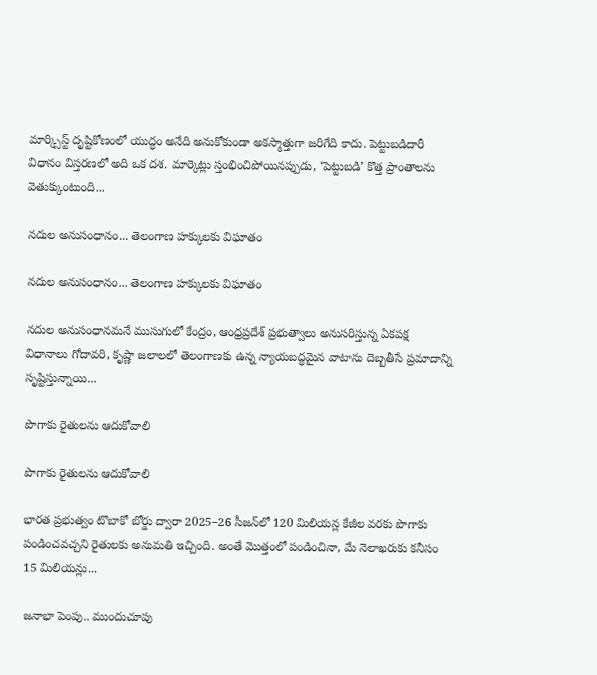మార్క్సిస్ట్ దృష్టికోణంలో యుద్ధం అనేది అనుకోకుండా అకస్మాత్తుగా జరిగేది కాదు. పెట్టుబడిదారీ విధానం విస్తరణలో అది ఒక దశ. మార్కెట్లు స్తంభించిపోయినప్పుడు, ‘పెట్టుబడి’ కొత్త ప్రాంతాలను వెతుక్కుంటుంది...

నదుల అనుసంధానం... తెలంగాణ హక్కులకు విఘాతం

నదుల అనుసంధానం... తెలంగాణ హక్కులకు విఘాతం

నదుల అనుసంధానమనే ముసుగులో కేంద్రం, ఆంధ్రప్రదేశ్ ప్రభుత్వాలు అనుసరిస్తున్న ఏకపక్ష విధానాలు గోదావరి, కృష్ణా జలాలలో తెలంగాణకు ఉన్న న్యాయబద్ధమైన వాటాను దెబ్బతీసే ప్రమాదాన్ని సృష్టిస్తున్నాయి...

పొగాకు రైతులను ఆదుకోవాలి

పొగాకు రైతులను ఆదుకోవాలి

భారత ప్రభుత్వం టొబాకో బోర్డు ద్వారా 2025–26 సీజన్‌లో 120 మిలియన్ల కేజీల వరకు పొగాకు పండించవచ్చని రైతులకు అనుమతి ఇచ్చింది. అంతే మొత్తంలో పండించినా, మే నెలాఖరుకు కనీసం 15 మిలియన్లు...

జనాభా పెంపు.. ముందుచూపు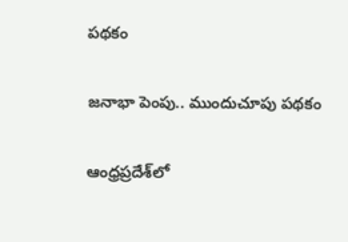పథకం

జనాభా పెంపు.. ముందుచూపు పథకం

ఆంధ్రప్రదేశ్‌లో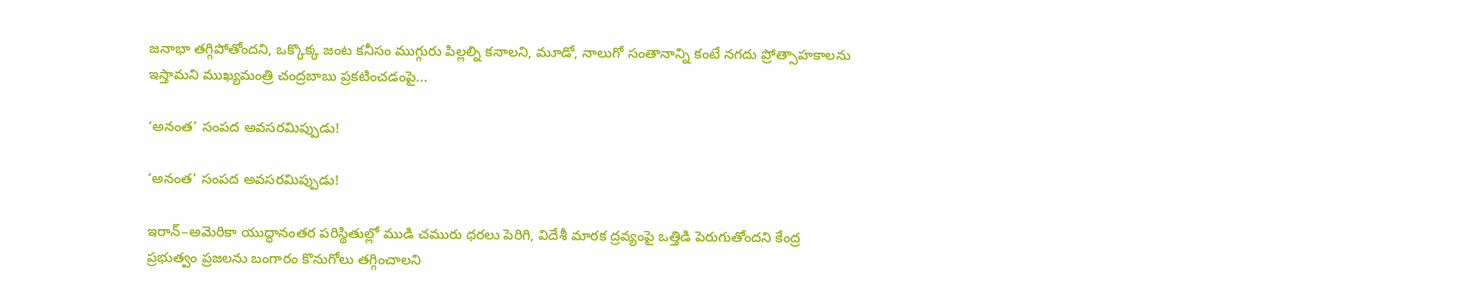జనాభా తగ్గిపోతోందని, ఒక్కొక్క జంట కనీసం ముగ్గురు పిల్లల్ని కనాలని, మూడో, నాలుగో సంతానాన్ని కంటే నగదు ప్రోత్సాహకాలను ఇస్తామని ముఖ్యమంత్రి చంద్రబాబు ప్రకటించడంపై...

‘అనంత’ సంపద అవసరమిప్పుడు!

‘అనంత’ సంపద అవసరమిప్పుడు!

ఇరాన్–అమెరికా యుద్ధానంతర పరిస్థితుల్లో ముడి చమురు ధరలు పెరిగి, విదేశీ మారక ద్రవ్యంపై ఒత్తిడి పెరుగుతోందని కేంద్ర ప్రభుత్వం ప్రజలను బంగారం కొనుగోలు తగ్గించాలని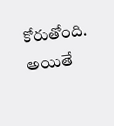కోరుతోంది. అయితే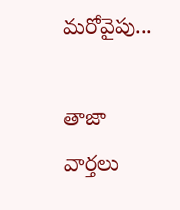మరోవైపు...

తాజా వార్తలు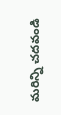మరిన్ని చదవండి